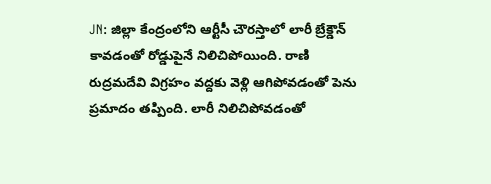JN: జిల్లా కేంద్రంలోని ఆర్టీసీ చౌరస్తాలో లారీ బ్రేక్డౌన్ కావడంతో రోడ్డుపైనే నిలిచిపోయింది. రాణి రుద్రమదేవి విగ్రహం వద్దకు వెళ్లి ఆగిపోవడంతో పెను ప్రమాదం తప్పింది. లారీ నిలిచిపోవడంతో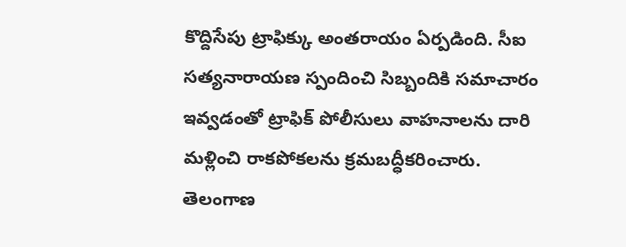కొద్దిసేపు ట్రాఫిక్కు అంతరాయం ఏర్పడింది. సీఐ సత్యనారాయణ స్పందించి సిబ్బందికి సమాచారం ఇవ్వడంతో ట్రాఫిక్ పోలీసులు వాహనాలను దారి మళ్లించి రాకపోకలను క్రమబద్ధీకరించారు.
తెలంగాణ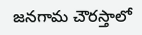జనగామ చౌరస్తాలో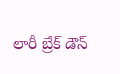లారీ బ్రేక్ డౌన్